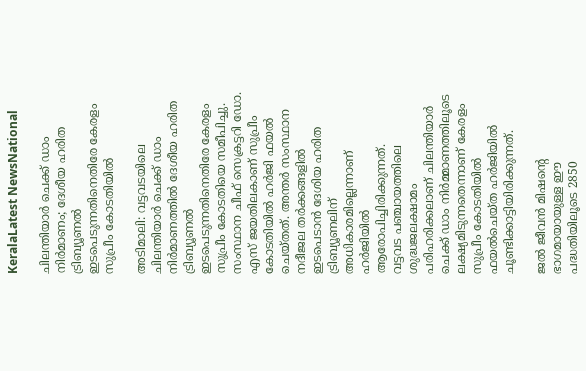KeralaLatest NewsNational

ചിലന്തിയാര്‍ ചെക്ക് ഡാം നിര്‍മാണം; ദേശീയ ഹരിത ട്രിബ്യൂണല്‍ ഇടപെടുന്നതിനെതിരേ കേരളം സുപ്രീം കോടതിയില്‍

അടിമാലി: വട്ടവടയിലെ ചിലന്തിയാര്‍ ചെക്ക് ഡാം നിര്‍മാണത്തില്‍ ദേശീയ ഹരിത ട്രിബ്യൂണല്‍ ഇടപെടുന്നതിനെതിരേ കേരളം സുപ്രീം കോടതിയെ സമീപിച്ചു. സംസ്ഥാന ചീഫ് സെക്രട്ടറി ഡോ. എസ് ജയതിലകാണ് സുപ്രീം കോടതിയില്‍ ഹര്‍ജി ഫയല്‍ ചെയ്തത്. അന്തര്‍ സംസ്ഥാന നദീജല തര്‍ക്കങ്ങളില്‍ ഇടപെടാന്‍ ദേശിയ ഹരിത ട്രിബ്യൂണലിന് അധികാരമില്ലെന്നാണ് ഹര്‍ജിയില്‍ ആരോപിച്ചിരിക്കുന്നത്.
വട്ടവട പഞ്ചായത്തിലെ ശുദ്ധജലക്ഷാമം പരിഹരിക്കലാണ് ചിലന്തിയാര്‍ ചെക്ക് ഡാം നിര്‍മ്മാണത്തിലൂടെ ലക്ഷ്യമിടുന്നതെന്നാണ് കേരളം സുപ്രീം കോടതിയില്‍ ഫയല്‍ചെയ്ത ഹര്‍ജിയില്‍ ചൂണ്ടിക്കാട്ടിയിരിക്കുന്നത്.

ജല്‍ ജീവന്‍ മിഷന്റെ ഭാഗമായായുള്ള ഈ പദ്ധതിയിലൂടെ 2850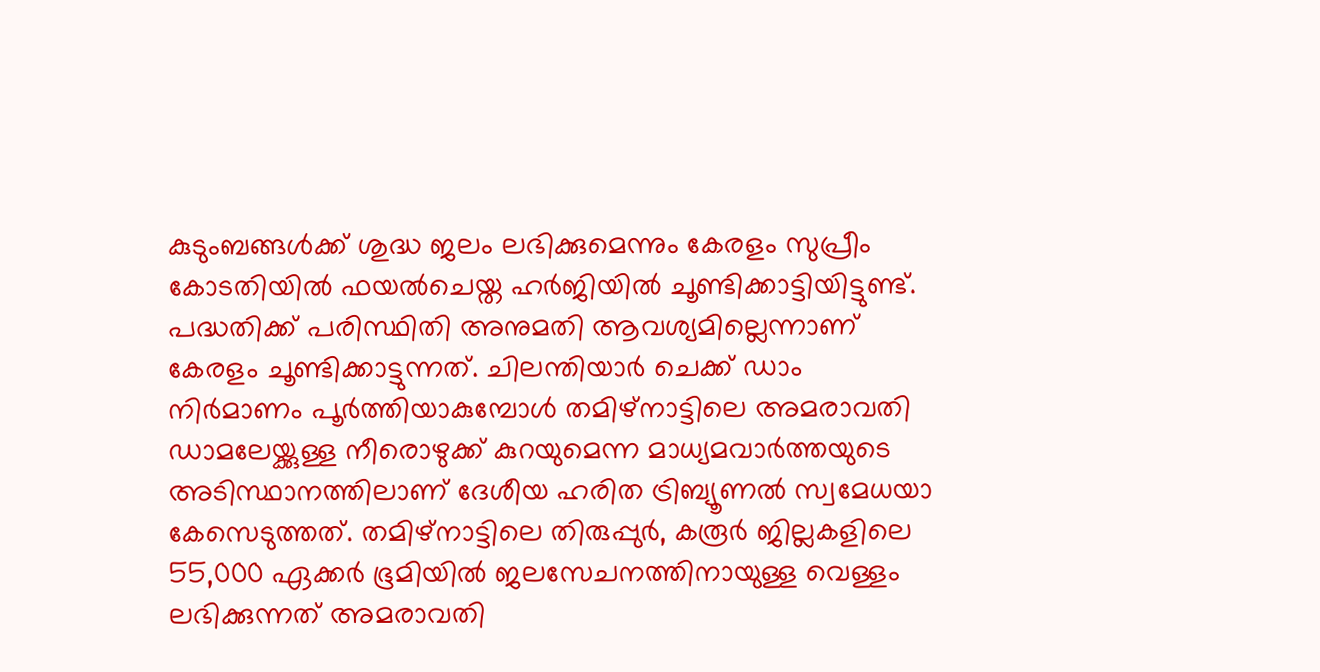കുടുംബങ്ങള്‍ക്ക് ശുദ്ധ ജലം ലഭിക്കുമെന്നും കേരളം സുപ്രീം കോടതിയില്‍ ഫയല്‍ചെയ്ത ഹര്‍ജിയില്‍ ചൂണ്ടിക്കാട്ടിയിട്ടുണ്ട്. പദ്ധതിക്ക് പരിസ്ഥിതി അനുമതി ആവശ്യമില്ലെന്നാണ് കേരളം ചൂണ്ടിക്കാട്ടുന്നത്. ചിലന്തിയാര്‍ ചെക്ക് ഡാം നിര്‍മാണം പൂര്‍ത്തിയാകുമ്പോള്‍ തമിഴ്‌നാട്ടിലെ അമരാവതി ഡാമലേയ്ക്കുള്ള നീരൊഴുക്ക് കുറയുമെന്ന മാധ്യമവാര്‍ത്തയുടെ അടിസ്ഥാനത്തിലാണ് ദേശീയ ഹരിത ട്രിബ്യൂണല്‍ സ്വമേധയാ കേസെടുത്തത്. തമിഴ്നാട്ടിലെ തിരുപ്പുര്‍, കരൂര്‍ ജില്ലകളിലെ 55,000 ഏക്കര്‍ ഭൂമിയില്‍ ജലസേചനത്തിനായുള്ള വെള്ളം ലഭിക്കുന്നത് അമരാവതി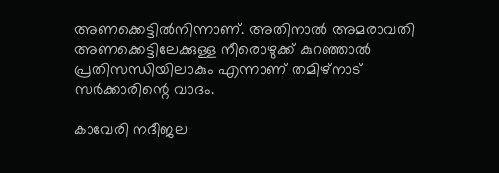അണക്കെട്ടില്‍നിന്നാണ്. അതിനാല്‍ അമരാവതി അണക്കെട്ടിലേക്കുള്ള നീരൊഴുക്ക് കുറഞ്ഞാല്‍ പ്രതിസന്ധിയിലാകും എന്നാണ് തമിഴ്‌നാട് സര്‍ക്കാരിന്റെ വാദം.

കാവേരി നദീജല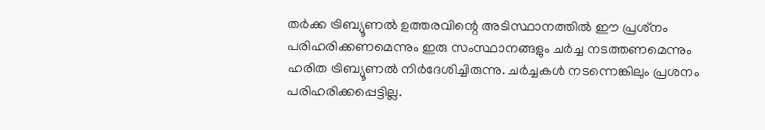തര്‍ക്ക ട്രിബ്യൂണല്‍ ഉത്തരവിന്റെ അടിസ്ഥാനത്തില്‍ ഈ പ്രശ്‌നം പരിഹരിക്കണമെന്നും ഇരു സംസ്ഥാനങ്ങളും ചര്‍ച്ച നടത്തണമെന്നും ഹരിത ട്രിബ്യൂണല്‍ നിര്‍ദേശിച്ചിരുന്നു. ചര്‍ച്ചകള്‍ നടന്നെങ്കിലും പ്രശനം പരിഹരിക്കപ്പെട്ടില്ല.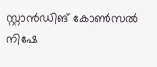സ്റ്റാന്‍ഡിങ് കോണ്‍സല്‍ നിഷേ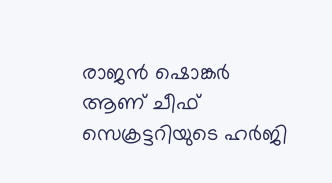രാജന്‍ ഷൊങ്കര്‍ ആണ് ചീഫ് സെക്രട്ടറിയുടെ ഹര്‍ജി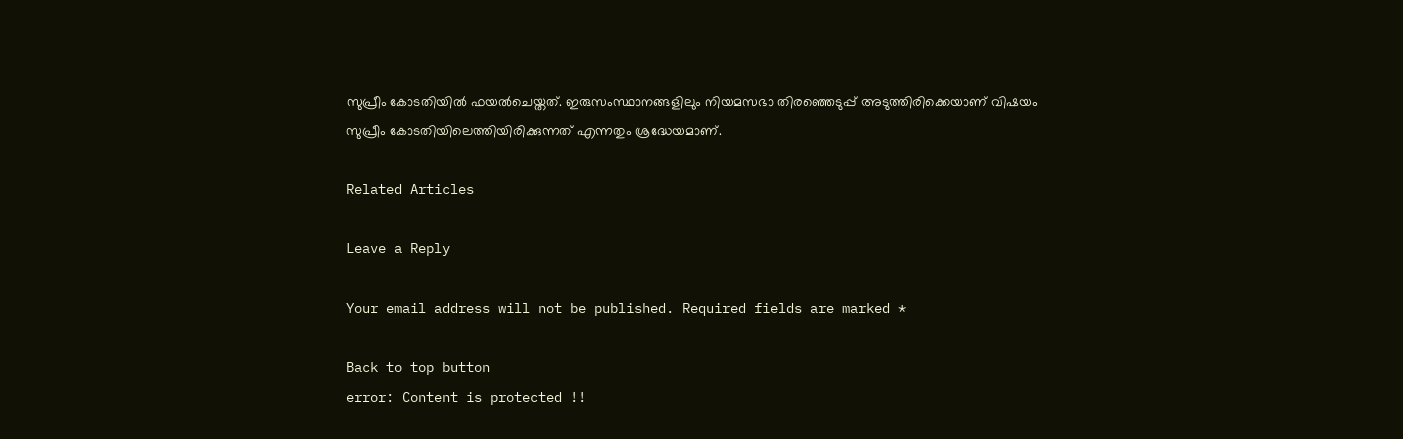സുപ്രീം കോടതിയില്‍ ഫയല്‍ചെയ്തത്. ഇരുസംസ്ഥാനങ്ങളിലും നിയമസഭാ തിരഞ്ഞെടുപ്പ് അടുത്തിരിക്കെയാണ് വിഷയം സുപ്രീം കോടതിയിലെത്തിയിരിക്കുന്നത് എന്നതും ശ്രദ്ധേയമാണ്.

Related Articles

Leave a Reply

Your email address will not be published. Required fields are marked *

Back to top button
error: Content is protected !!